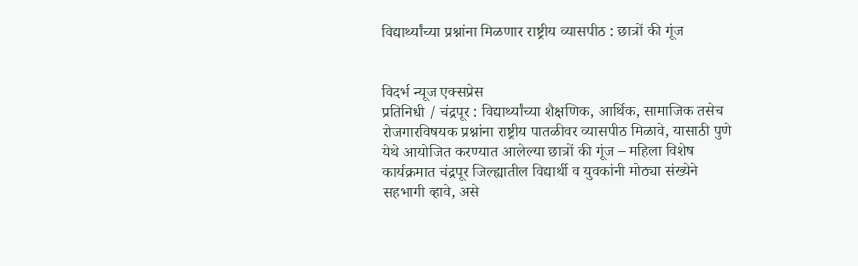विद्यार्थ्यांच्या प्रश्नांना मिळणार राष्ट्रीय व्यासपीठ : छात्रों की गूंज


विदर्भ न्यूज एक्सप्रेस
प्रतिनिधी / चंद्रपूर : विद्यार्थ्यांच्या शैक्षणिक, आर्थिक, सामाजिक तसेच रोजगारविषयक प्रश्नांना राष्ट्रीय पातळीवर व्यासपीठ मिळावे, यासाठी पुणे येथे आयोजित करण्यात आलेल्या छात्रों की गूंज – महिला विशेष कार्यक्रमात चंद्रपूर जिल्ह्यातील विद्यार्थी व युवकांनी मोठ्या संख्येने सहभागी व्हावे, असे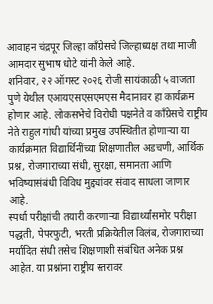आवाहन चंद्रपूर जिल्हा काँग्रेसचे जिल्हाध्यक्ष तथा माजी आमदार सुभाष धोटे यांनी केले आहे.
शनिवार, २२ ऑगस्ट २०२६ रोजी सायंकाळी ५ वाजता पुणे येथील एआयएसएसएमएस मैदानावर हा कार्यक्रम होणार आहे. लोकसभेचे विरोधी पक्षनेते व काँग्रेसचे राष्ट्रीय नेते राहुल गांधी यांच्या प्रमुख उपस्थितीत होणाऱ्या या कार्यक्रमात विद्यार्थिनींच्या शिक्षणातील अडचणी, आर्थिक प्रश्न, रोजगाराच्या संधी, सुरक्षा, समानता आणि भविष्यासंबंधी विविध मुद्द्यांवर संवाद साधला जाणार आहे.
स्पर्धा परीक्षांची तयारी करणाऱ्या विद्यार्थ्यांसमोर परीक्षा पद्धती, पेपरफुटी, भरती प्रक्रियेतील विलंब, रोजगाराच्या मर्यादित संधी तसेच शिक्षणाशी संबंधित अनेक प्रश्न आहेत. या प्रश्नांना राष्ट्रीय स्तरावर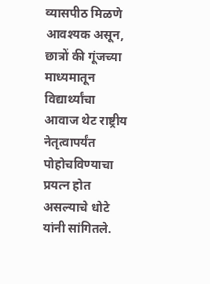व्यासपीठ मिळणे आवश्यक असून, छात्रों की गूंजच्या माध्यमातून विद्यार्थ्यांचा आवाज थेट राष्ट्रीय नेतृत्वापर्यंत पोहोचविण्याचा प्रयत्न होत असल्याचे धोटे यांनी सांगितले.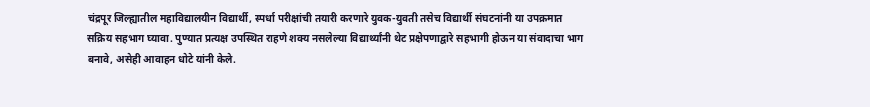चंद्रपूर जिल्ह्यातील महाविद्यालयीन विद्यार्थी, स्पर्धा परीक्षांची तयारी करणारे युवक-युवती तसेच विद्यार्थी संघटनांनी या उपक्रमात सक्रिय सहभाग घ्यावा. पुण्यात प्रत्यक्ष उपस्थित राहणे शक्य नसलेल्या विद्यार्थ्यांनी थेट प्रक्षेपणाद्वारे सहभागी होऊन या संवादाचा भाग बनावे, असेही आवाहन धोटे यांनी केले.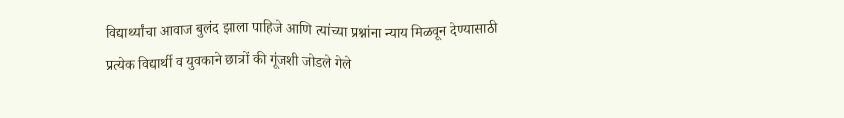विद्यार्थ्यांचा आवाज बुलंद झाला पाहिजे आणि त्यांच्या प्रश्नांना न्याय मिळवून देण्यासाठी प्रत्येक विद्यार्थी व युवकाने छात्रों की गूंजशी जोडले गेले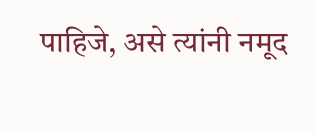पाहिजे, असे त्यांनी नमूद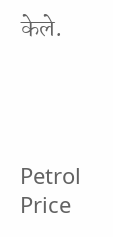केले.




Petrol Price